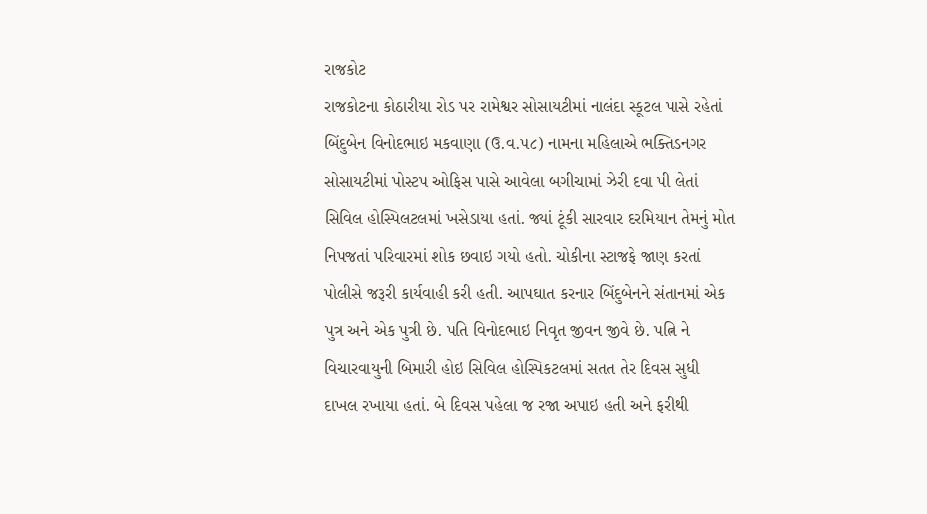રાજકોટ
રાજકોટના કોઠારીયા રોડ પર રામેશ્વર સોસાયટીમાં નાલંદા સ્કૂટલ પાસે રહેતાં બિંદુબેન વિનોદભાઇ મકવાણા (ઉ.વ.૫૮) નામના મહિલાએ ભક્તિડનગર સોસાયટીમાં પોસ્ટપ ઓફિસ પાસે આવેલા બગીચામાં ઝેરી દવા પી લેતાં સિવિલ હોસ્પિલટલમાં ખસેડાયા હતાં. જ્યાં ટૂંકી સારવાર દરમિયાન તેમનું મોત નિપજતાં પરિવારમાં શોક છવાઇ ગયો હતો. ચોકીના સ્ટાજફે જાણ કરતાં પોલીસે જરૂરી કાર્યવાહી કરી હતી. આપઘાત કરનાર બિંદુબેનને સંતાનમાં એક પુત્ર અને એક પુત્રી છે. પતિ વિનોદભાઇ નિવૃત જીવન જીવે છે. પત્નિ ને વિચારવાયુની બિમારી હોઇ સિવિલ હોસ્પિકટલમાં સતત તેર દિવસ સુધી દાખલ રખાયા હતાં. બે દિવસ પહેલા જ રજા અપાઇ હતી અને ફરીથી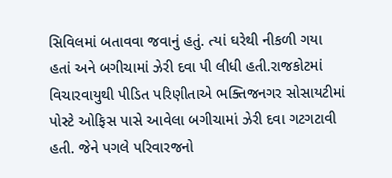સિવિલમાં બતાવવા જવાનું હતું. ત્યાં ઘરેથી નીકળી ગયા હતાં અને બગીચામાં ઝેરી દવા પી લીધી હતી.રાજકોટમાં વિચારવાયુથી પીડિત પરિણીતાએ ભક્તિજનગર સોસાયટીમાં પોસ્ટે ઓફિસ પાસે આવેલા બગીચામાં ઝેરી દવા ગટગટાવી હતી. જેને પગલે પરિવારજનો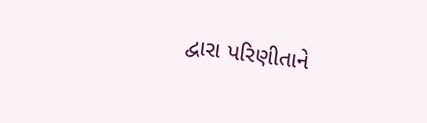દ્વારા પરિણીતાને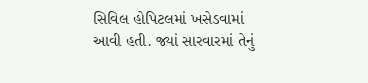સિવિલ હોપિટલમાં ખસેડવામાં આવી હતી. જ્યાં સારવારમાં તેનું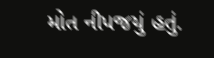મોત નીપજયું હતું.